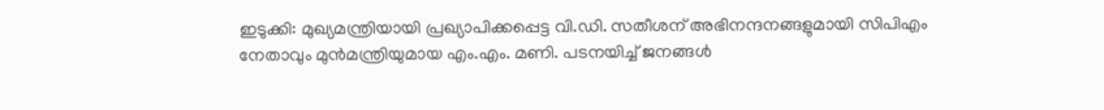ഇടുക്കി: മുഖ്യമന്ത്രിയായി പ്രഖ്യാപിക്കപ്പെട്ട വി.ഡി. സതീശന് അഭിനന്ദനങ്ങളുമായി സിപിഎം നേതാവും മുന്‍മന്ത്രിയുമായ എം.എം. മണി. പടനയിച്ച് ജനങ്ങൾ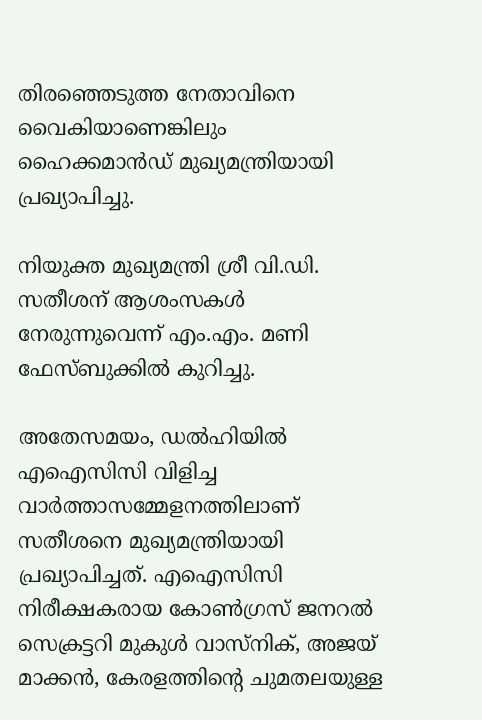തിരഞ്ഞെടുത്ത നേതാവിനെ വൈകിയാണെങ്കിലും ഹൈക്കമാൻഡ് മുഖ്യമന്ത്രിയായി പ്രഖ്യാപിച്ചു.

നിയുക്ത മുഖ്യമന്ത്രി ശ്രീ വി.ഡി. സതീശന് ആശംസകൾ നേരുന്നുവെന്ന് എം.എം. മണി ഫേസ്ബുക്കിൽ കുറിച്ചു.

അതേസമയം, ഡൽഹിയിൽ എഐസിസി വിളിച്ച വാർത്താസമ്മേളനത്തിലാണ് സതീശനെ മുഖ്യമന്ത്രിയായി പ്രഖ്യാപിച്ചത്. എഐസിസി നിരീക്ഷകരായ കോൺഗ്രസ് ജനറൽ സെക്രട്ടറി മുകുൾ വാസ്നിക്, അജയ് മാക്കൻ, കേരളത്തിന്‍റെ ചുമതലയുള്ള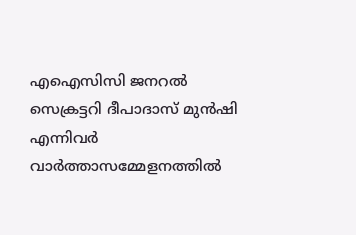എഐസിസി ജനറൽ സെക്രട്ടറി ദീപാദാസ് മുൻഷി എന്നിവര്‍ വാർത്താസമ്മേളനത്തില്‍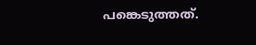പങ്കെടുത്തത്.